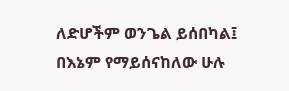ለድሆችም ወንጌል ይሰበካል፤ በእኔም የማይሰናከለው ሁሉ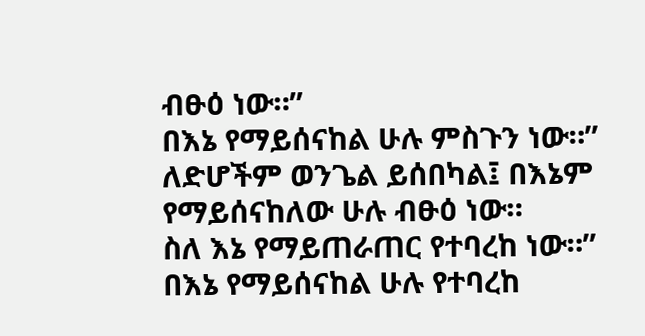ብፁዕ ነው።”
በእኔ የማይሰናከል ሁሉ ምስጉን ነው።”
ለድሆችም ወንጌል ይሰበካል፤ በእኔም የማይሰናከለው ሁሉ ብፁዕ ነው።
ስለ እኔ የማይጠራጠር የተባረከ ነው።”
በእኔ የማይሰናከል ሁሉ የተባረከ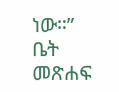ነው።”
ቤት
መጽሐፍ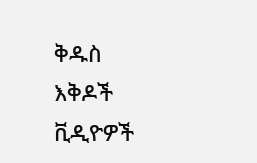ቅዱስ
እቅዶች
ቪዲዮዎች